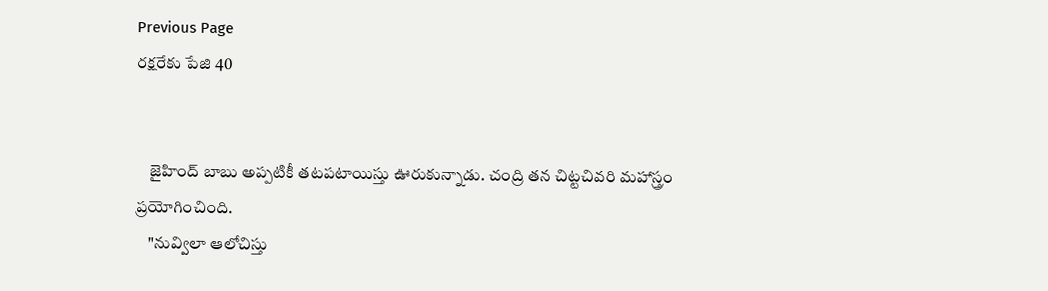Previous Page
రక్షరేకు పేజి 40


    జైహింద్ బాబు అప్పటికీ తటపటాయిస్తు ఊరుకున్నాడు. చంద్రి తన చిట్టచివరి మహాస్త్రం ప్రయోగించింది.
    "నువ్విలా ఆలోచిస్తు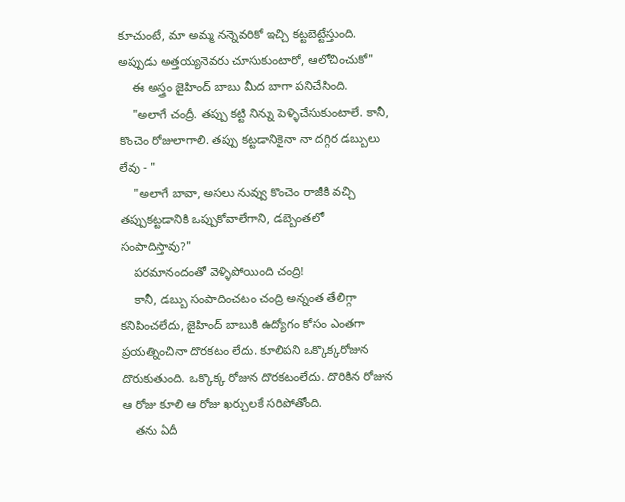కూచుంటే, మా అమ్మ నన్నెవరికో ఇచ్చి కట్టబెట్టేస్తుంది. అప్పుడు అత్తయ్యనెవరు చూసుకుంటారో, ఆలోచించుకో"
    ఈ అస్త్రం జైహింద్ బాబు మీద బాగా పనిచేసింది.
    "అలాగే చంద్రీ. తప్పు కట్టి నిన్ను పెళ్ళిచేసుకుంటాలే. కానీ, కొంచెం రోజులాగాలి. తప్పు కట్టడానికైనా నా దగ్గిర డబ్బులు లేవు - "
    "అలాగే బావా, అసలు నువ్వు కొంచెం రాజీకి వచ్చి తప్పుకట్టడానికి ఒప్పుకోవాలేగాని, డబ్బెంతలో సంపాదిస్తావు?"
    పరమానందంతో వెళ్ళిపోయింది చంద్రి!
    కానీ, డబ్బు సంపాదించటం చంద్రి అన్నంత తేలిగ్గా కనిపించలేదు, జైహింద్ బాబుకి ఉద్యోగం కోసం ఎంతగా ప్రయత్నించినా దొరకటం లేదు. కూలిపని ఒక్కొక్కరోజున దొరుకుతుంది. ఒక్కొక్క రోజున దొరకటంలేదు. దొరికిన రోజున ఆ రోజు కూలి ఆ రోజు ఖర్చులకే సరిపోతోంది.
    తను ఏదీ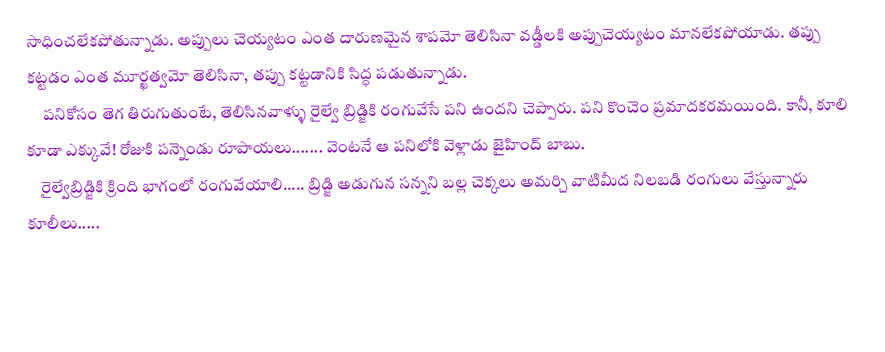సాధించలేకపోతున్నాడు. అప్పులు చెయ్యటం ఎంత దారుణమైన శాపమో తెలిసినా వడ్డీలకి అప్పుచెయ్యటం మానలేకపోయాడు. తప్పు కట్టడం ఎంత మూర్ఖత్వమో తెలిసినా, తప్పు కట్టడానికి సిద్ధ పడుతున్నాడు.
     పనికోసం తెగ తిరుగుతుంటే, తెలిసినవాళ్ళు రైల్వే బ్రిడ్జికి రంగువేసే పని ఉందని చెప్పారు. పని కొంచెం ప్రమాదకరమయింది. కానీ, కూలి కూడా ఎక్కువే! రోజుకి పన్నెండు రూపాయలు....... వెంటనే ఆ పనిలోకి వెళ్లాడు జైహింద్ బాబు.
    రైల్వేబ్రిడ్జికి క్రింది భాగంలో రంగువేయాలి..... బ్రిడ్జి అడుగున సన్నని బల్ల చెక్కలు అమర్చి వాటిమీద నిలబడి రంగులు వేస్తున్నారు కూలీలు.....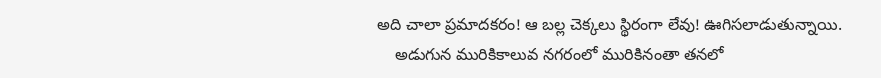అది చాలా ప్రమాదకరం! ఆ బల్ల చెక్కలు స్థిరంగా లేవు! ఊగిసలాడుతున్నాయి.
    అడుగున మురికికాలువ నగరంలో మురికినంతా తనలో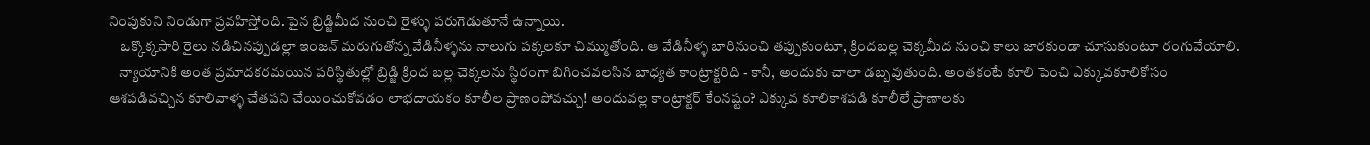నింపుకుని నిండుగా ప్రవహిస్తోంది. పైన బ్రిడ్జిమీద నుంచి రైళ్ళు పరుగెడుతూనే ఉన్నాయి.
    ఒక్కొక్కసారి రైలు నడిచినప్పుడల్లా ఇంజన్ మరుగుతోన్న వేడినీళ్ళను నాలుగు పక్కలకూ చిమ్ముతోంది. ఆ వేడినీళ్ళ బారినుంచి తప్పుకుంటూ, క్రిందబల్ల చెక్కమీద నుంచి కాలు జారకుండా చూసుకుంటూ రంగువేయాలి.
    న్యాయానికి అంత ప్రమాదకరమయిన పరిస్థితుల్లో బ్రిడ్జి క్రింద బల్ల చెక్కలను స్థిరంగా బిగించవలసిన బాధ్యత కాంట్రాక్టరిది - కానీ, అందుకు చాలా డబ్బవుతుంది. అంతకంటే కూలి పెంచి ఎక్కువకూలికోసం ఆశపడివచ్చిన కూలివాళ్ళ చేతపని చేయించుకోవడం లాభదాయకం కూలీల ప్రాణంపోవచ్చు! అందువల్ల కాంట్రాక్టర్ కేంనష్టం? ఎక్కువ కూలికాశపడి కూలీలే ప్రాణాలకు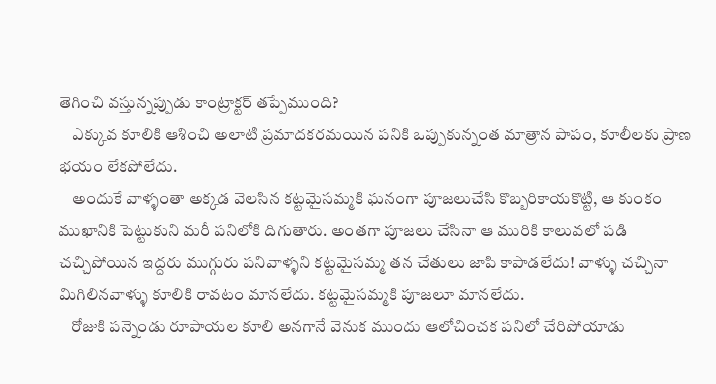తెగించి వస్తున్నప్పుడు కాంట్రాక్టర్ తప్పేముంది?
    ఎక్కువ కూలికి ఆశించి అలాటి ప్రమాదకరమయిన పనికి ఒప్పుకున్నంత మాత్రాన పాపం, కూలీలకు ప్రాణ భయం లేకపోలేదు.
    అందుకే వాళ్ళంతా అక్కడ వెలసిన కట్టమైసమ్మకి ఘనంగా పూజలుచేసి కొబ్బరికాయకొట్టి, ఆ కుంకం ముఖానికి పెట్టుకుని మరీ పనిలోకి దిగుతారు. అంతగా పూజలు చేసినా ఆ మురికి కాలువలో పడి చచ్చిపోయిన ఇద్దరు ముగ్గురు పనివాళ్ళని కట్టమైసమ్మ తన చేతులు జాపి కాపాడలేదు! వాళ్ళు చచ్చినా మిగిలినవాళ్ళు కూలికి రావటం మానలేదు. కట్టమైసమ్మకి పూజలూ మానలేదు.
    రోజుకి పన్నెండు రూపాయల కూలి అనగానే వెనుక ముందు ఆలోచించక పనిలో చేరిపోయాడు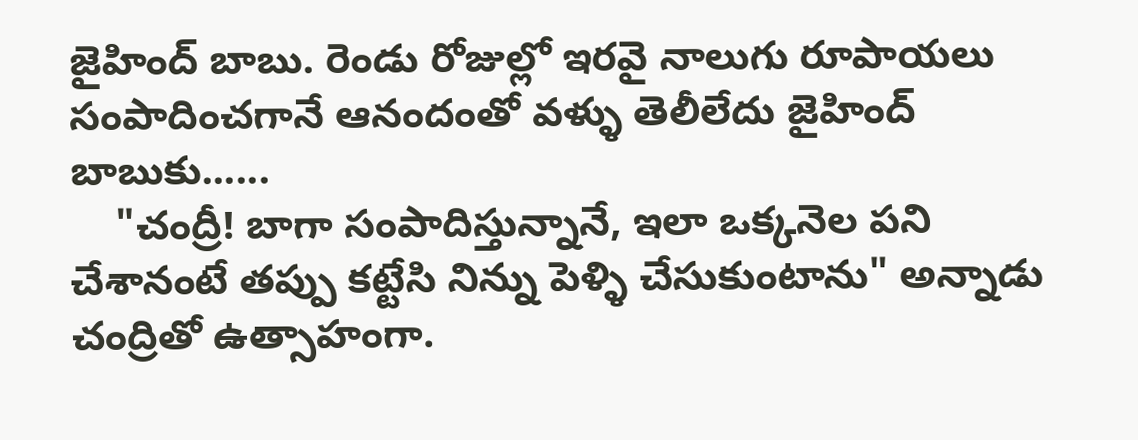జైహింద్ బాబు. రెండు రోజుల్లో ఇరవై నాలుగు రూపాయలు సంపాదించగానే ఆనందంతో వళ్ళు తెలీలేదు జైహింద్ బాబుకు......
    "చంద్రీ! బాగా సంపాదిస్తున్నానే, ఇలా ఒక్కనెల పని చేశానంటే తప్పు కట్టేసి నిన్ను పెళ్ళి చేసుకుంటాను" అన్నాడు చంద్రితో ఉత్సాహంగా.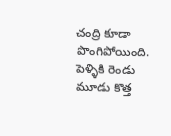చంద్రి కూడా పొంగిపోయింది. పెళ్ళికి రెండు మూడు కొత్త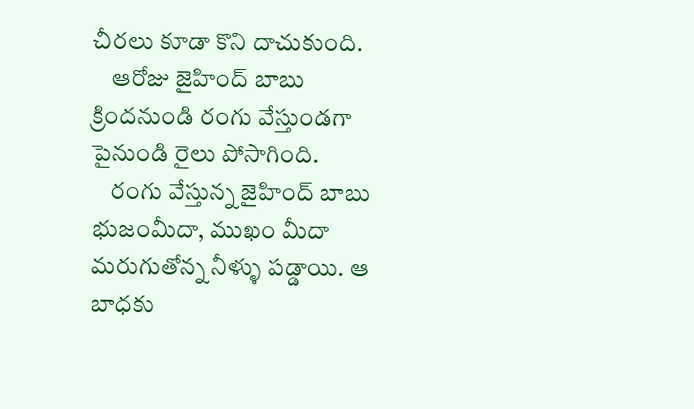చీరలు కూడా కొని దాచుకుంది.
    ఆరోజు జైహింద్ బాబు క్రిందనుండి రంగు వేస్తుండగా పైనుండి రైలు పోసాగింది.
    రంగు వేస్తున్న జైహింద్ బాబు భుజంమీదా, ముఖం మీదా మరుగుతోన్న నీళ్ళు పడ్డాయి. ఆ బాధకు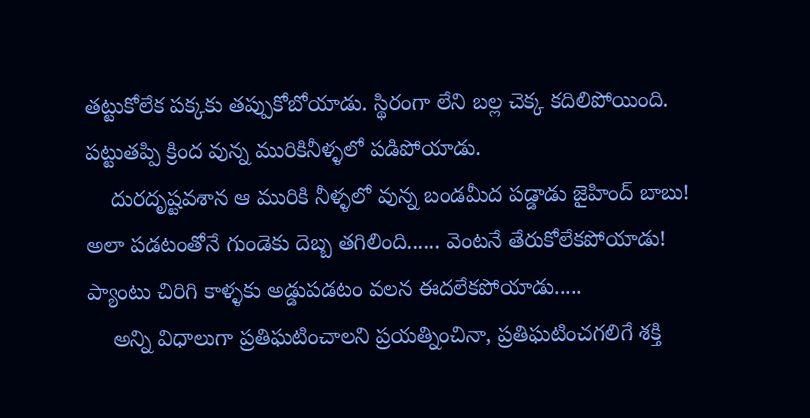తట్టుకోలేక పక్కకు తప్పుకోబోయాడు. స్థిరంగా లేని బల్ల చెక్క కదిలిపోయింది. పట్టుతప్పి క్రింద వున్న మురికినీళ్ళలో పడిపోయాడు.
    దురదృష్టవశాన ఆ మురికి నీళ్ళలో వున్న బండమీద పడ్డాడు జైహింద్ బాబు! అలా పడటంతోనే గుండెకు దెబ్బ తగిలింది...... వెంటనే తేరుకోలేకపోయాడు! ప్యాంటు చిరిగి కాళ్ళకు అడ్డుపడటం వలన ఈదలేకపోయాడు.....
    అన్ని విధాలుగా ప్రతిఘటించాలని ప్రయత్నించినా, ప్రతిఘటించగలిగే శక్తి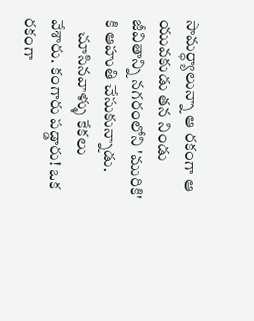సామర్ధ్యాలున్నా ఆ రకంగా ఆ యువకుడు తన నిండు జీవితాన్ని నగరంలోని 'మురికి' కి ఆహుతి చేసుకున్నాడు.
    చూసినవాళ్ళు కేకలు వేశారు. కంగారు పడ్డారు! ఒక రకంగా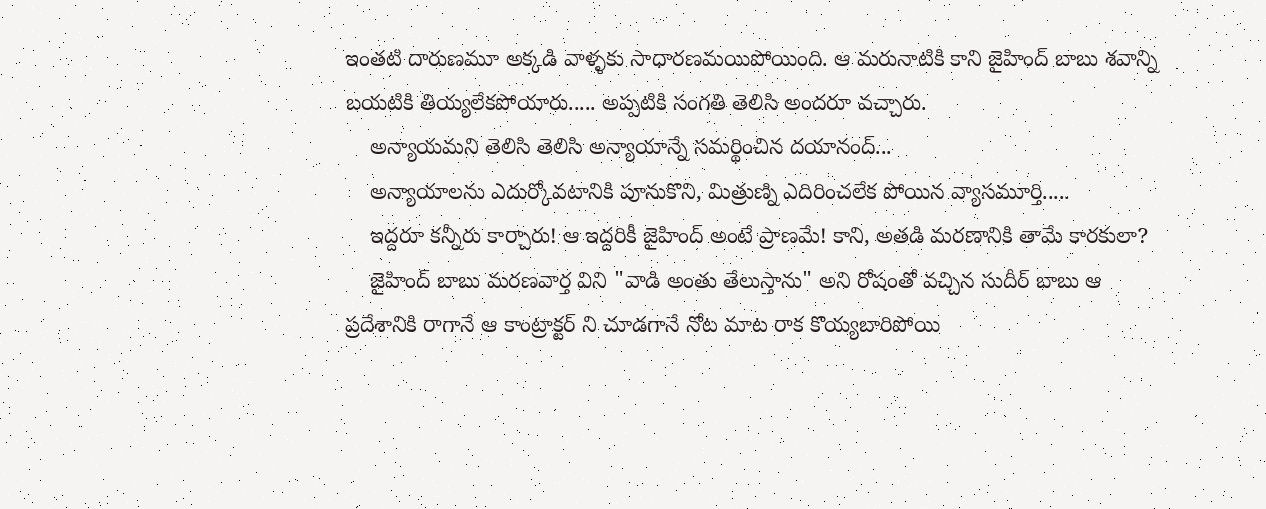ఇంతటి దారుణమూ అక్కడి వాళ్ళకు సాధారణమయిపోయింది. ఆ మరునాటికి కాని జైహింద్ బాబు శవాన్ని బయటికి తియ్యలేకపోయారు..... అప్పటికి సంగతి తెలిసి అందరూ వచ్చారు.
    అన్యాయమని తెలిసి తెలిసి అన్యాయాన్నే సమర్థించిన దయానంద్...
    అన్యాయాలను ఎదుర్కోవటానికి పూనుకొని, మిత్రుణ్ని ఎదిరించలేక పోయిన వ్యాసమూర్తి.....
    ఇద్దరూ కన్నీరు కార్చారు! ఆ ఇద్దరికీ జైహింద్ అంటే ప్రాణమే! కాని, అతడి మరణానికి తామే కారకులా?
    జైహింద్ బాబు మరణవార్త విని "వాడి అంతు తేలుస్తాను" అని రోషంతో వచ్చిన సుదీర్ బాబు ఆ ప్రదేశానికి రాగానే ఆ కాంట్రాక్టర్ ని చూడగానే నోట మాట రాక కొయ్యబారిపోయి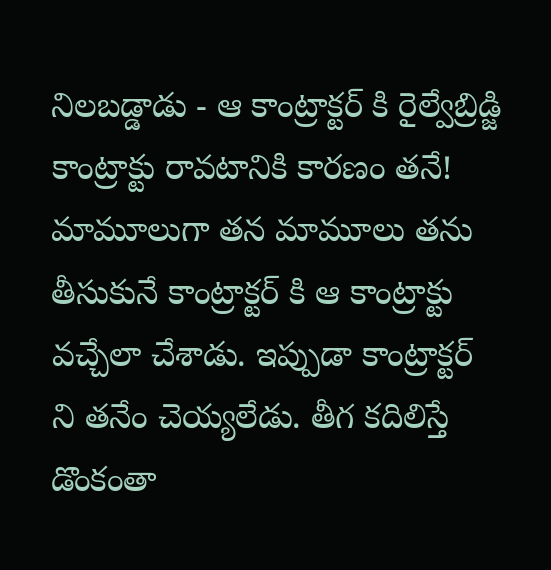నిలబడ్డాడు - ఆ కాంట్రాక్టర్ కి రైల్వేబ్రిడ్జి కాంట్రాక్టు రావటానికి కారణం తనే! మామూలుగా తన మామూలు తను తీసుకునే కాంట్రాక్టర్ కి ఆ కాంట్రాక్టు వచ్చేలా చేశాడు. ఇప్పుడా కాంట్రాక్టర్ ని తనేం చెయ్యలేడు. తీగ కదిలిస్తే డొంకంతా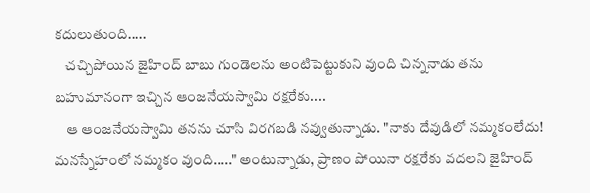కదులుతుంది.....
    చచ్చిపోయిన జైహింద్ బాబు గుండెలను అంటిపెట్టుకుని వుంది చిన్ననాడు తను బహుమానంగా ఇచ్చిన ఆంజనేయస్వామి రక్షరేకు....
    ఆ ఆంజనేయస్వామి తనను చూసి విరగబడి నవ్వుతున్నాడు. "నాకు దేవుడిలో నమ్మకంలేదు! మనస్నేహంలో నమ్మకం వుంది....." అంటున్నాడు, ప్రాణం పోయినా రక్షరేకు వదలని జైహింద్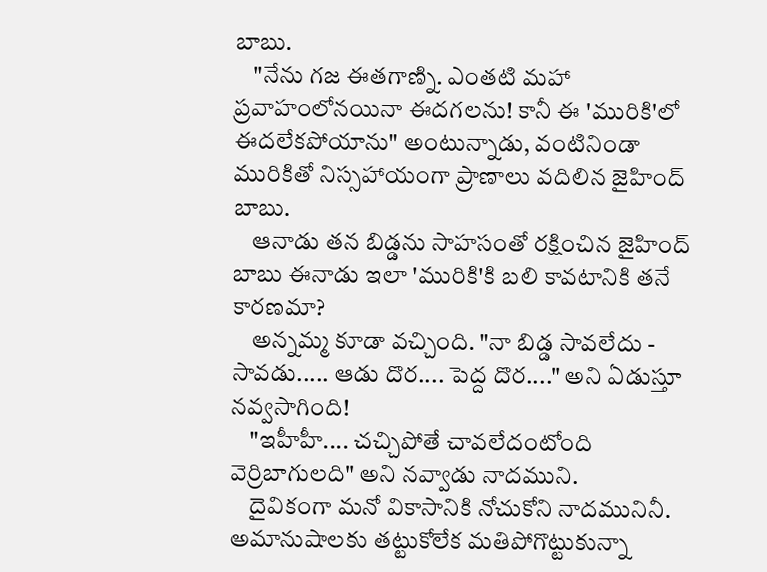బాబు.
    "నేను గజ ఈతగాణ్ని. ఎంతటి మహా ప్రవాహంలోనయినా ఈదగలను! కానీ ఈ 'మురికి'లో ఈదలేకపోయాను" అంటున్నాడు, వంటినిండా మురికితో నిస్సహాయంగా ప్రాణాలు వదిలిన జైహింద్ బాబు.
    ఆనాడు తన బిడ్డను సాహసంతో రక్షించిన జైహింద్ బాబు ఈనాడు ఇలా 'మురికి'కి బలి కావటానికి తనే కారణమా?
    అన్నమ్మ కూడా వచ్చింది. "నా బిడ్డ సావలేదు - సావడు..... ఆడు దొర.... పెద్ద దొర...." అని ఏడుస్తూ నవ్వసాగింది!
    "ఇహీహీ.... చచ్చిపోతే చావలేదంటోంది వెర్రిబాగులది" అని నవ్వాడు నాదముని.
    దైవికంగా మనో వికాసానికి నోచుకోని నాదమునినీ. అమానుషాలకు తట్టుకోలేక మతిపోగొట్టుకున్నా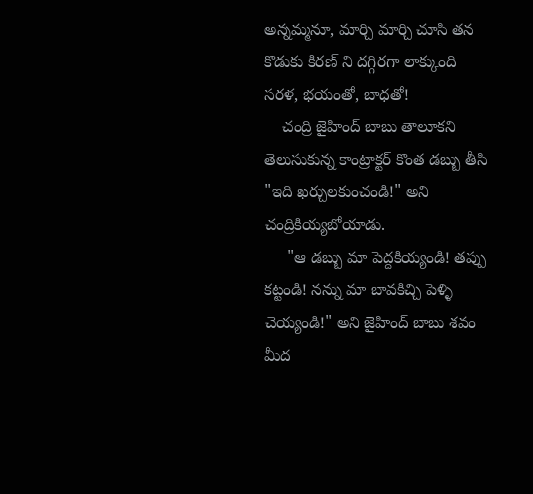అన్నమ్మనూ, మార్చి మార్చి చూసి తన కొడుకు కిరణ్ ని దగ్గిరగా లాక్కుంది సరళ, భయంతో, బాధతో!
    చంద్రి జైహింద్ బాబు తాలూకని తెలుసుకున్న కాంట్రాక్టర్ కొంత డబ్బు తీసి "ఇది ఖర్చులకుంచండి!" అని చంద్రికియ్యబోయాడు.
     "ఆ డబ్బు మా పెద్దకియ్యండి! తప్పు కట్టండి! నన్ను మా బావకిచ్చి పెళ్ళి చెయ్యండి!" అని జైహింద్ బాబు శవం మీద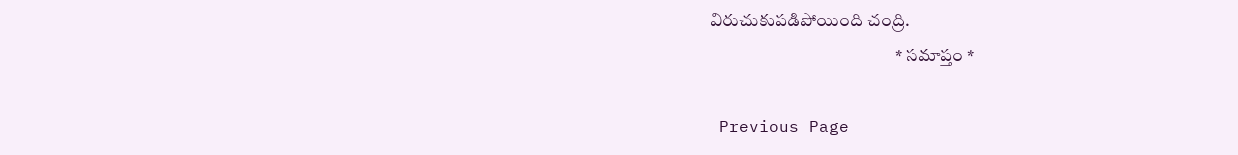విరుచుకుపడిపోయింది చంద్రి.
                                                     * సమాప్తం *

 Previous Page